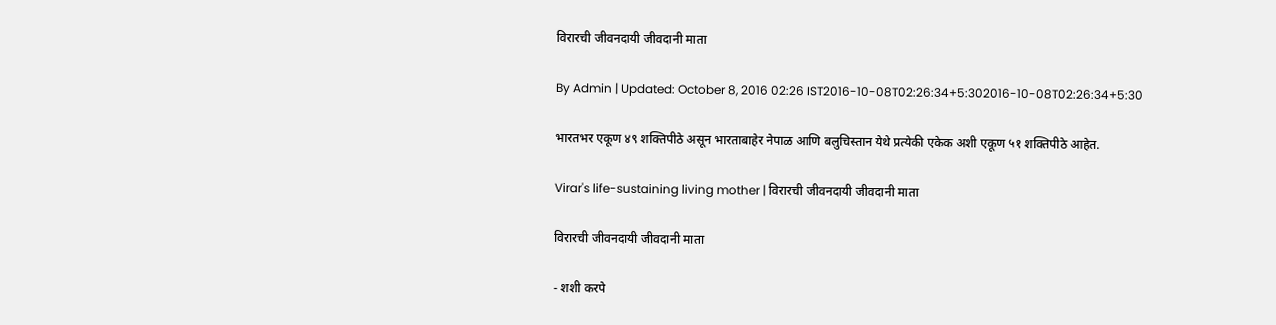विरारची जीवनदायी जीवदानी माता

By Admin | Updated: October 8, 2016 02:26 IST2016-10-08T02:26:34+5:302016-10-08T02:26:34+5:30

भारतभर एकूण ४९ शक्तिपीठे असून भारताबाहेर नेपाळ आणि बलुचिस्तान येथे प्रत्येकी एकेक अशी एकूण ५१ शक्तिपीठे आहेत.

Virar's life-sustaining living mother | विरारची जीवनदायी जीवदानी माता

विरारची जीवनदायी जीवदानी माता

- शशी करपे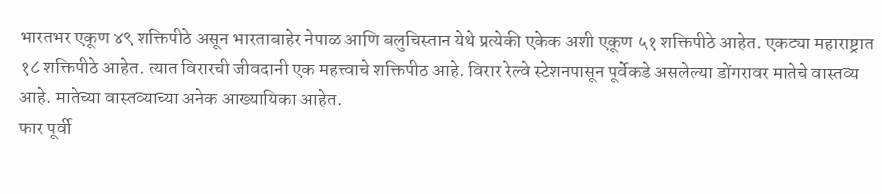भारतभर एकूण ४९ शक्तिपीठे असून भारताबाहेर नेपाळ आणि बलुचिस्तान येथे प्रत्येकी एकेक अशी एकूण ५१ शक्तिपीठे आहेत. एकट्या महाराष्ट्रात १८ शक्तिपीठे आहेत. त्यात विरारची जीवदानी एक महत्त्वाचे शक्तिपीठ आहे. विरार रेल्वे स्टेशनपासून पूर्वेकडे असलेल्या डोंगरावर मातेचे वास्तव्य आहे. मातेच्या वास्तव्याच्या अनेक आख्यायिका आहेत.
फार पूर्वी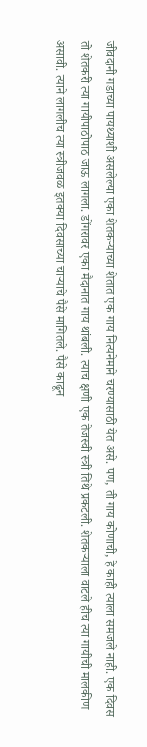जीवदानी गडाच्या पायथ्याशी असलेल्या एका शेतकऱ्याच्या शेतात एक गाय नित्यनेमाने चरण्यासाठी येत असे. पण, ती गाय कोणाची, हे काही त्याला समजले नाही. एक दिवस तो शेतकरी त्या गायीपाठोपाठ जाऊ लागला. डोंगरावर एका मैदानात गाय थांबली. त्याच क्षणी एक तेजस्वी स्त्री तिथे प्रकटली. शेतकऱ्याला वाटले हीच त्या गायीची मालकीण असावी. त्याने लागलीच त्या स्त्रीजवळ इतक्या दिवसाच्या चाऱ्याचे पैसे मागितले. पैसे काढून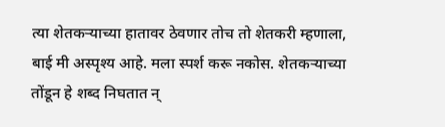त्या शेतकऱ्याच्या हातावर ठेवणार तोच तो शेतकरी म्हणाला, बाई मी अस्पृश्य आहे. मला स्पर्श करू नकोस. शेतकऱ्याच्या तोंडून हे शब्द निघतात न्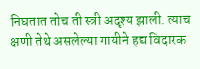निघतात तोच ती स्त्री अदृश्य झाली. त्याच क्षणी तेथे असलेल्या गायीने हद्य विदारक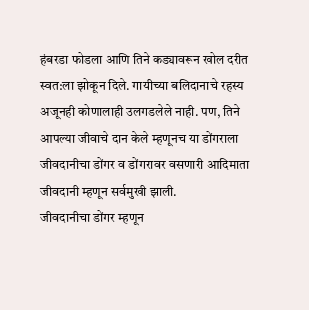हंबरडा फोडला आणि तिने कड्यावरून खोल दरीत स्वत:ला झोकून दिले. गायीच्या बलिदानाचे रहस्य अजूनही कोणालाही उलगडलेले नाही. पण, तिने आपल्या जीवाचे दान केले म्हणूनच या डोंगराला जीवदानीचा डोंगर व डोंगरावर वसणारी आदिमाता जीवदानी म्हणून सर्वमुखी झाली.
जीवदानीचा डोंगर म्हणून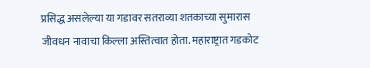प्रसिद्ध असलेल्या या गडावर सतराव्या शतकाच्या सुमारास जीवधन नावाचा किल्ला अस्तित्वात होता. महाराष्ट्रात गडकोट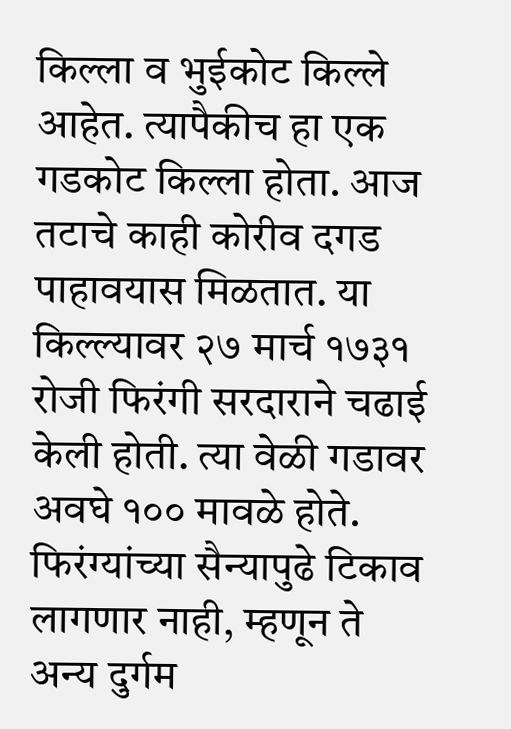किल्ला व भुईकोट किल्ले आहेत. त्यापैकीच हा एक गडकोट किल्ला होता. आज तटाचे काही कोरीव दगड पाहावयास मिळतात. या किल्ल्यावर २७ मार्च १७३१ रोजी फिरंगी सरदाराने चढाई केली होती. त्या वेळी गडावर अवघे १०० मावळे होते. फिरंग्यांच्या सैन्यापुढे टिकाव लागणार नाही, म्हणून ते अन्य दुर्गम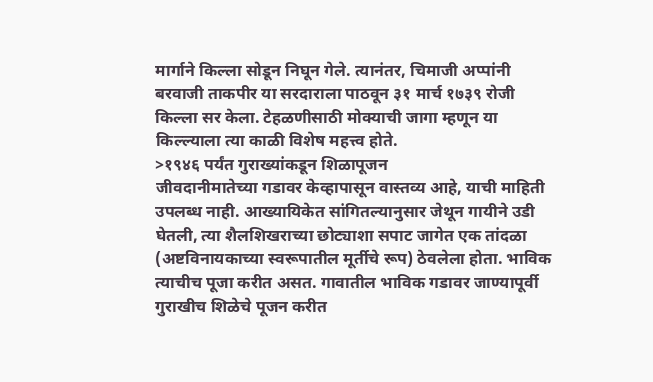मार्गाने किल्ला सोडून निघून गेले. त्यानंतर, चिमाजी अप्पांनी बरवाजी ताकपीर या सरदाराला पाठवून ३१ मार्च १७३९ रोजी किल्ला सर केला. टेहळणीसाठी मोक्याची जागा म्हणून या किल्ल्याला त्या काळी विशेष महत्त्व होते.
>१९४६ पर्यंत गुराख्यांकडून शिळापूजन
जीवदानीमातेच्या गडावर केव्हापासून वास्तव्य आहे, याची माहिती उपलब्ध नाही. आख्यायिकेत सांगितल्यानुसार जेथून गायीने उडी घेतली, त्या शैलशिखराच्या छोट्याशा सपाट जागेत एक तांदळा (अष्टविनायकाच्या स्वरूपातील मूर्तीचे रूप) ठेवलेला होता. भाविक त्याचीच पूजा करीत असत. गावातील भाविक गडावर जाण्यापूर्वी गुराखीच शिळेचे पूजन करीत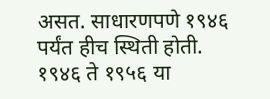असत. साधारणपणे १९४६ पर्यंत हीच स्थिती होती. १९४६ ते १९५६ या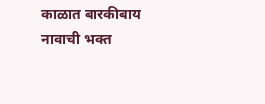काळात बारकीबाय नावाची भक्त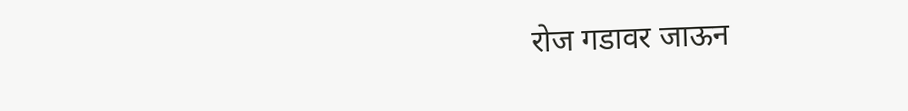रोज गडावर जाऊन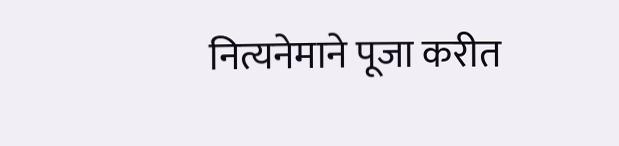नित्यनेमाने पूजा करीत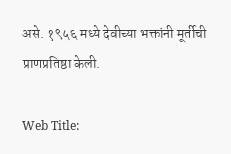असे. १९५६ मध्ये देवीच्या भक्तांनी मूर्तीची प्राणप्रतिष्ठा केली.

Web Title: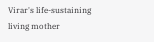Virar's life-sustaining living mother